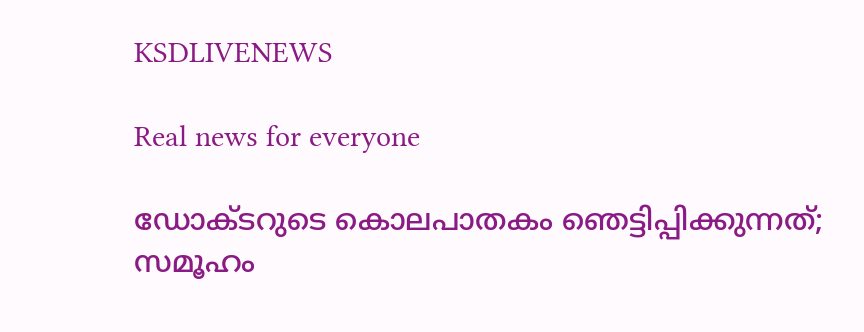KSDLIVENEWS

Real news for everyone

ഡോക്ടറുടെ കൊലപാതകം ഞെട്ടിപ്പിക്കുന്നത്; സമൂഹം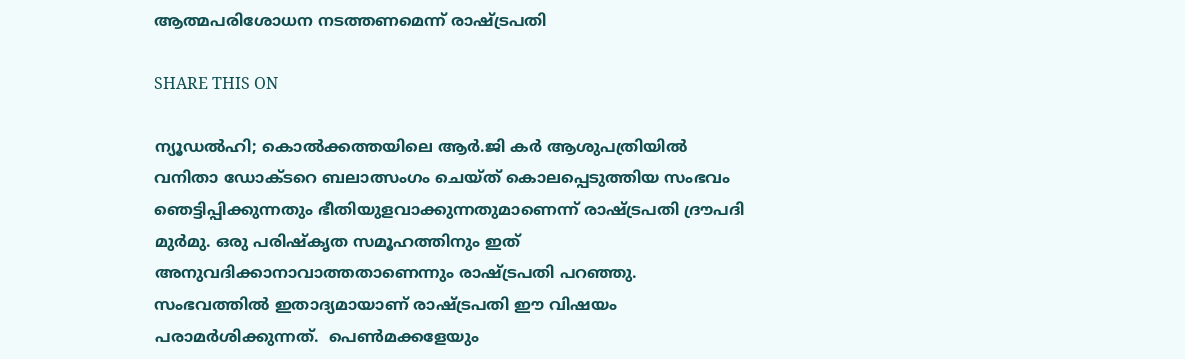ആത്മപരിശോധന നടത്തണമെന്ന് രാഷ്ട്രപതി

SHARE THIS ON

ന്യൂഡല്‍ഹി; കൊല്‍ക്കത്തയിലെ ആര്‍.ജി കര്‍ ആശുപത്രിയില്‍ വനിതാ ഡോക്ടറെ ബലാത്സംഗം ചെയ്ത് കൊലപ്പെടുത്തിയ സംഭവം ഞെട്ടിപ്പിക്കുന്നതും ഭീതിയുളവാക്കുന്നതുമാണെന്ന് രാഷ്ട്രപതി ദ്രൗപദി മുര്‍മു. ഒരു പരിഷ്‌കൃത സമൂഹത്തിനും ഇത് അനുവദിക്കാനാവാത്തതാണെന്നും രാഷ്ട്രപതി പറഞ്ഞു. സംഭവത്തില്‍ ഇതാദ്യമായാണ് രാഷ്ട്രപതി ഈ വിഷയം പരാമര്‍ശിക്കുന്നത്‌.  പെണ്‍മക്കളേയും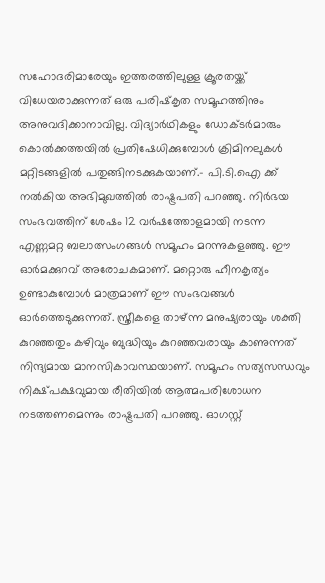സഹോദരിമാരേയും ഇത്തരത്തിലുള്ള ക്രൂരതയ്ക്ക് വിധേയരാക്കുന്നത് ഒരു പരിഷ്‌കൃത സമൂഹത്തിനും അനുവദിക്കാനാവില്ല. വിദ്യാര്‍ഥികളും ഡോക്ടര്‍മാരും കൊല്‍ക്കത്തയില്‍ പ്രതിഷേധിക്കുമ്പോള്‍ ക്രിമിനലുകള്‍ മറ്റിടങ്ങളില്‍ പതുങ്ങിനടക്കുകയാണ്.- പി.ടി.ഐ ക്ക് നല്‍കിയ അഭിമുഖത്തില്‍ രാഷ്ട്രപതി പറഞ്ഞു. നിര്‍ഭയ സംഭവത്തിന് ശേഷം 12 വര്‍ഷത്തോളമായി നടന്ന എണ്ണമറ്റ ബലാത്സംഗങ്ങള്‍ സമൂഹം മറന്നുകളഞ്ഞു. ഈ ഓര്‍മക്കുറവ് അരോചകമാണ്. മറ്റൊരു ഹീനകൃത്യം ഉണ്ടാകുമ്പോള്‍ മാത്രമാണ് ഈ സംഭവങ്ങള്‍ ഓര്‍ത്തെടുക്കുന്നത്. സ്ത്രീകളെ താഴ്ന്ന മനുഷ്യരായും ശക്തി കുറഞ്ഞതും കഴിവും ബുദ്ധിയും കുറഞ്ഞവരായും കാണുന്നത് നിന്ദ്യമായ മാനസികാവസ്ഥയാണ്. സമൂഹം സത്യസന്ധവും നിക്ഷ്പക്ഷവുമായ രീതിയില്‍ ആത്മപരിശോധന നടത്തണമെന്നും രാഷ്ട്രപതി പറഞ്ഞു. ഓഗസ്റ്റ്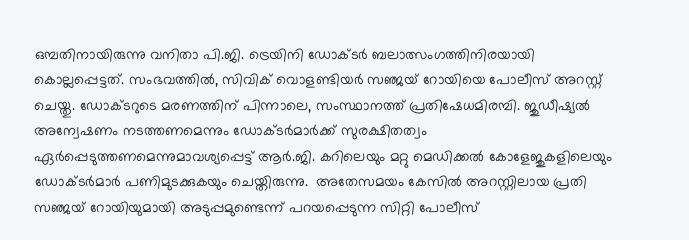ഒമ്പതിനായിരുന്നു വനിതാ പി.ജി. ട്രെയിനി ഡോക്ടർ ബലാത്സംഗത്തിനിരയായി കൊല്ലപ്പെട്ടത്. സംഭവത്തിൽ, സിവിക് വൊളണ്ടിയർ സഞ്ജയ് റോയിയെ പോലീസ് അറസ്റ്റ് ചെയ്തു. ഡോക്ടറുടെ മരണത്തിന് പിന്നാലെ, സംസ്ഥാനത്ത് പ്രതിഷേധമിരമ്പി. ജുഡീഷ്യൽ അന്വേഷണം നടത്തണമെന്നും ഡോക്ടർമാർക്ക് സുരക്ഷിതത്വം ഏർപ്പെടുത്തണമെന്നുമാവശ്യപ്പെട്ട് ആർ.ജി. കറിലെയും മറ്റു മെഡിക്കൽ കോളേജുകളിലെയും ഡോക്ടർമാർ പണിമുടക്കുകയും ചെയ്തിരുന്നു.  അതേസമയം കേസിൽ അറസ്റ്റിലായ പ്രതി സഞ്ജയ് റോയിയുമായി അടുപ്പമുണ്ടെന്ന് പറയപ്പെടുന്ന സിറ്റി പോലീസ്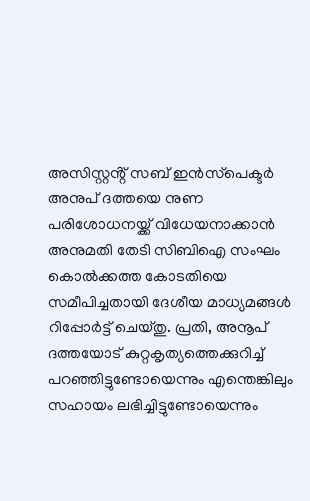അസിസ്റ്റൻ്റ് സബ് ഇൻസ്‌പെക്ടർ അനുപ് ദത്തയെ നുണ പരിശോധനയ്ക്ക് വിധേയനാക്കാൻ അനുമതി തേടി സിബിഐ സംഘം കൊൽക്കത്ത കോടതിയെ സമീപിച്ചതായി ദേശീയ മാധ്യമങ്ങൾ റിപ്പോർട്ട് ചെയ്തു. പ്രതി, അനൂപ് ദത്തയോട് കുറ്റകൃത്യത്തെക്കുറിച്ച് പറഞ്ഞിട്ടുണ്ടോയെന്നും എന്തെങ്കിലും സഹായം ലഭിച്ചിട്ടുണ്ടോയെന്നും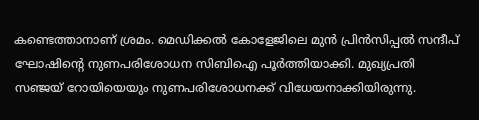കണ്ടെത്താനാണ് ശ്രമം. മെഡിക്കൽ കോളേജിലെ മുൻ പ്രിൻസിപ്പൽ സന്ദീപ് ഘോഷിൻ്റെ നുണപരിശോധന സിബിഐ പൂർത്തിയാക്കി. മുഖ്യപ്രതി സഞ്ജയ് റോയിയെയും നുണപരിശോധനക്ക് വിധേയനാക്കിയിരുന്നു.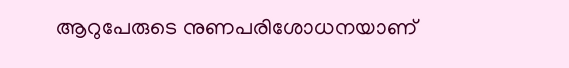ആറുപേരുടെ നുണപരിശോധനയാണ്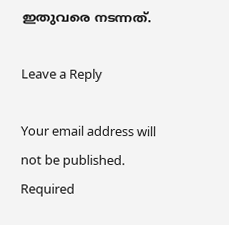ഇതുവരെ നടന്നത്.

Leave a Reply

Your email address will not be published. Required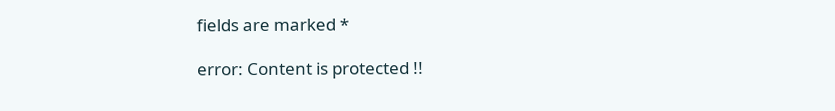fields are marked *

error: Content is protected !!